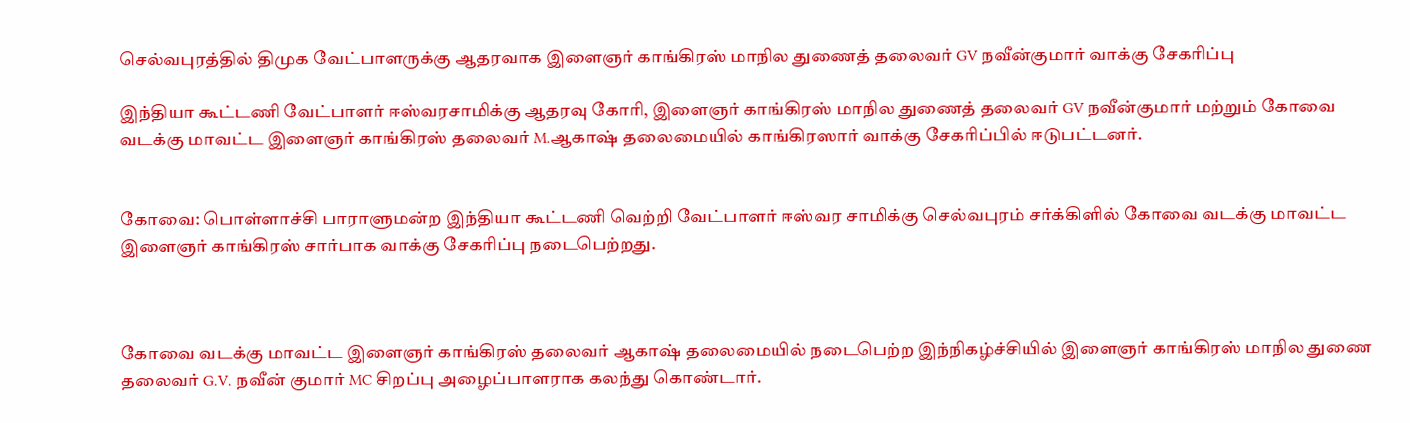செல்வபுரத்தில் திமுக வேட்பாளருக்கு ஆதரவாக இளைஞர் காங்கிரஸ் மாநில துணைத் தலைவர் GV நவீன்குமார் வாக்கு சேகரிப்பு

இந்தியா கூட்டணி வேட்பாளர் ஈஸ்வரசாமிக்கு ஆதரவு கோரி, இளைஞர் காங்கிரஸ் மாநில துணைத் தலைவர் GV நவீன்குமார் மற்றும் கோவை வடக்கு மாவட்ட இளைஞர் காங்கிரஸ் தலைவர் M.ஆகாஷ் தலைமையில் காங்கிரஸார் வாக்கு சேகரிப்பில் ஈடுபட்டனர்.


கோவை: பொள்ளாச்சி பாராளுமன்ற இந்தியா கூட்டணி வெற்றி வேட்பாளர் ஈஸ்வர சாமிக்கு செல்வபுரம் சர்க்கிளில் கோவை வடக்கு மாவட்ட இளைஞர் காங்கிரஸ் சார்பாக வாக்கு சேகரிப்பு நடைபெற்றது.



கோவை வடக்கு மாவட்ட இளைஞர் காங்கிரஸ் தலைவர் ஆகாஷ் தலைமையில் நடைபெற்ற இந்நிகழ்ச்சியில் இளைஞர் காங்கிரஸ் மாநில துணை தலைவர் G.V. நவீன் குமார் MC சிறப்பு அழைப்பாளராக கலந்து கொண்டார்.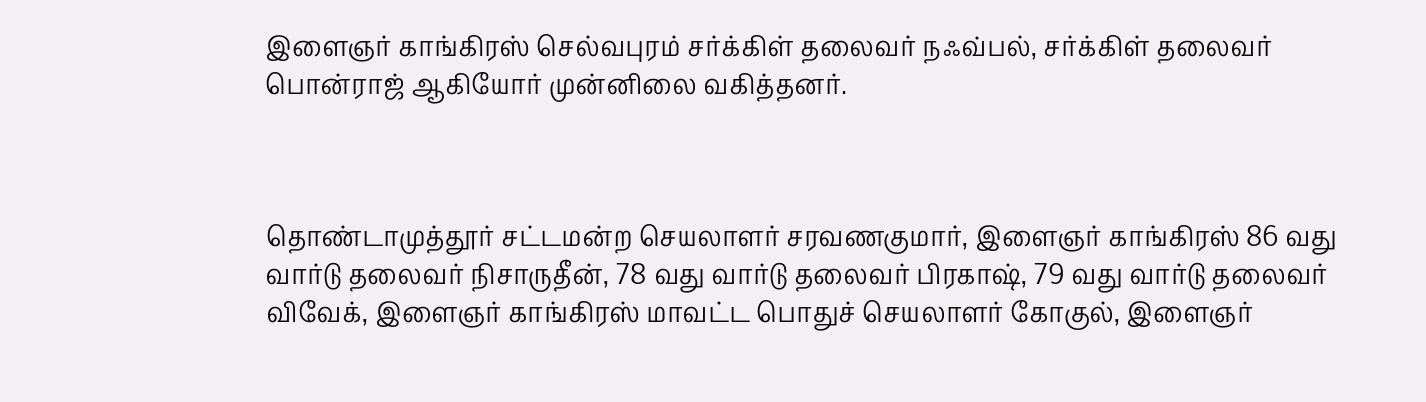இளைஞர் காங்கிரஸ் செல்வபுரம் சர்க்கிள் தலைவர் நஃவ்பல், சர்க்கிள் தலைவர் பொன்ராஜ் ஆகியோர் முன்னிலை வகித்தனர்.



தொண்டாமுத்தூர் சட்டமன்ற செயலாளர் சரவணகுமார், இளைஞர் காங்கிரஸ் 86 வது வார்டு தலைவர் நிசாருதீன், 78 வது வார்டு தலைவர் பிரகாஷ், 79 வது வார்டு தலைவர் விவேக், இளைஞர் காங்கிரஸ் மாவட்ட பொதுச் செயலாளர் கோகுல், இளைஞர்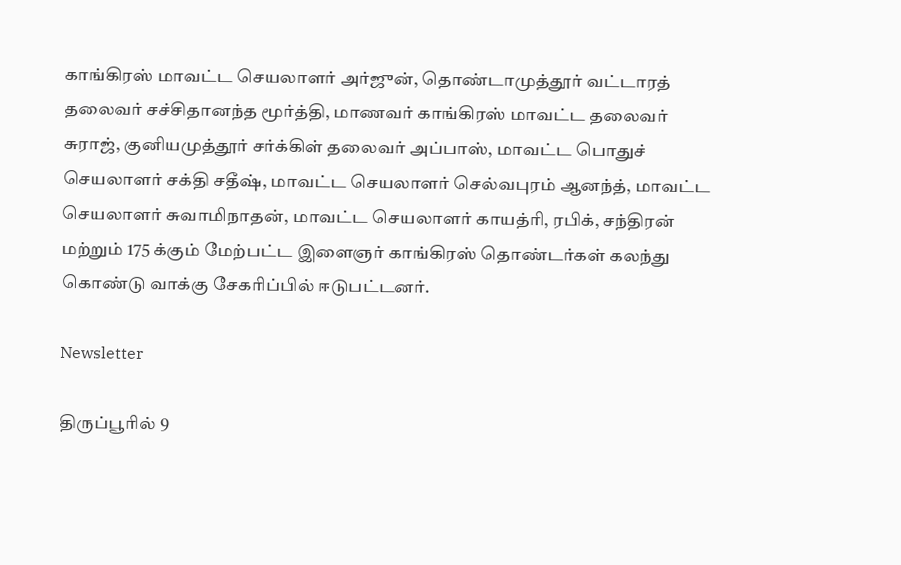காங்கிரஸ் மாவட்ட செயலாளர் அர்ஜுன், தொண்டாமுத்தூர் வட்டாரத் தலைவர் சச்சிதானந்த மூர்த்தி, மாணவர் காங்கிரஸ் மாவட்ட தலைவர் சுராஜ், குனியமுத்தூர் சர்க்கிள் தலைவர் அப்பாஸ், மாவட்ட பொதுச் செயலாளர் சக்தி சதீஷ், மாவட்ட செயலாளர் செல்வபுரம் ஆனந்த், மாவட்ட செயலாளர் சுவாமிநாதன், மாவட்ட செயலாளர் காயத்ரி, ரபிக், சந்திரன் மற்றும் 175 க்கும் மேற்பட்ட இளைஞர் காங்கிரஸ் தொண்டர்கள் கலந்து கொண்டு வாக்கு சேகரிப்பில் ஈடுபட்டனர்.

Newsletter

திருப்பூரில் 9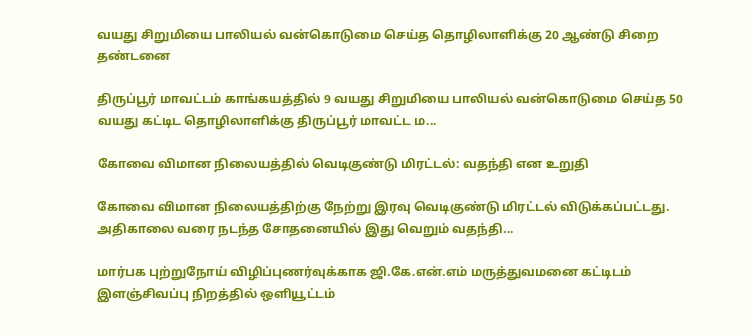வயது சிறுமியை பாலியல் வன்கொடுமை செய்த தொழிலாளிக்கு 20 ஆண்டு சிறை தண்டனை

திருப்பூர் மாவட்டம் காங்கயத்தில் 9 வயது சிறுமியை பாலியல் வன்கொடுமை செய்த 50 வயது கட்டிட தொழிலாளிக்கு திருப்பூர் மாவட்ட ம...

கோவை விமான நிலையத்தில் வெடிகுண்டு மிரட்டல்: வதந்தி என உறுதி

கோவை விமான நிலையத்திற்கு நேற்று இரவு வெடிகுண்டு மிரட்டல் விடுக்கப்பட்டது. அதிகாலை வரை நடந்த சோதனையில் இது வெறும் வதந்தி...

மார்பக புற்றுநோய் விழிப்புணர்வுக்காக ஜி.கே.என்.எம் மருத்துவமனை கட்டிடம் இளஞ்சிவப்பு நிறத்தில் ஒளியூட்டம்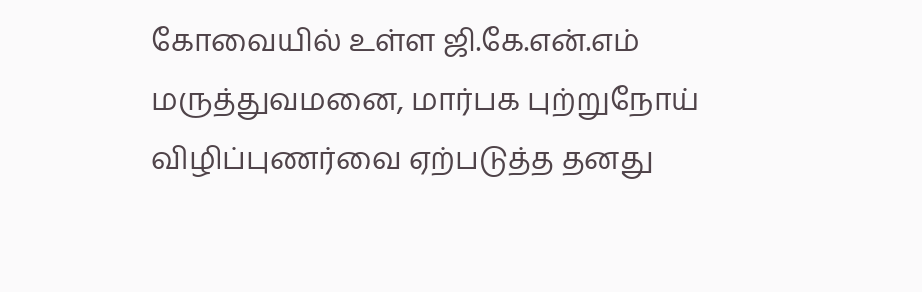கோவையில் உள்ள ஜி.கே.என்.எம் மருத்துவமனை, மார்பக புற்றுநோய் விழிப்புணர்வை ஏற்படுத்த தனது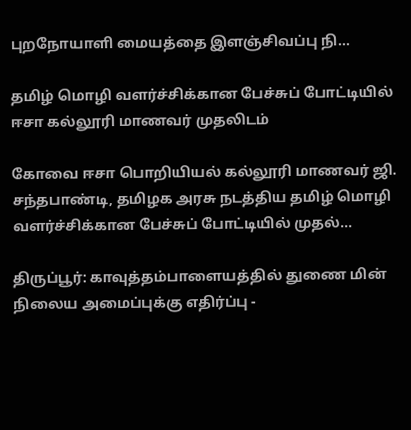புறநோயாளி மையத்தை இளஞ்சிவப்பு நி...

தமிழ் மொழி வளர்ச்சிக்கான பேச்சுப் போட்டியில் ஈசா கல்லூரி மாணவர் முதலிடம்

கோவை ஈசா பொறியியல் கல்லூரி மாணவர் ஜி. சந்தபாண்டி, தமிழக அரசு நடத்திய தமிழ் மொழி வளர்ச்சிக்கான பேச்சுப் போட்டியில் முதல்...

திருப்பூர்: காவுத்தம்பாளையத்தில் துணை மின் நிலைய அமைப்புக்கு எதிர்ப்பு -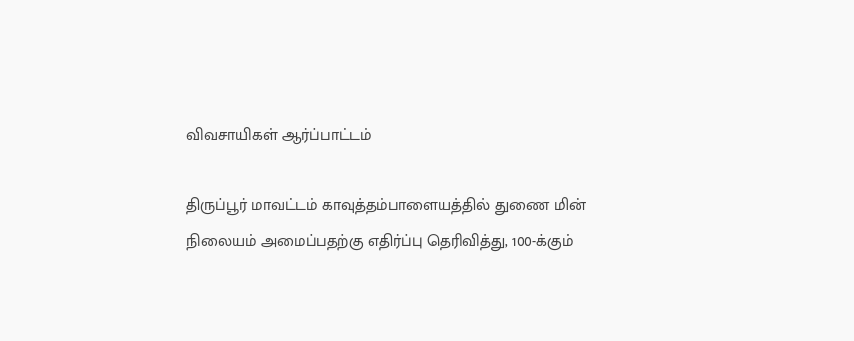விவசாயிகள் ஆர்ப்பாட்டம்

திருப்பூர் மாவட்டம் காவுத்தம்பாளையத்தில் துணை மின் நிலையம் அமைப்பதற்கு எதிர்ப்பு தெரிவித்து, 100-க்கும்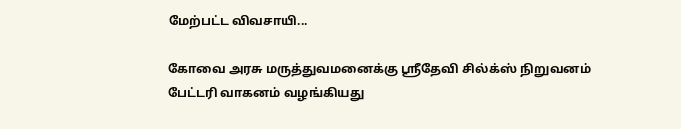மேற்பட்ட விவசாயி...

கோவை அரசு மருத்துவமனைக்கு ஸ்ரீதேவி சில்க்ஸ் நிறுவனம் பேட்டரி வாகனம் வழங்கியது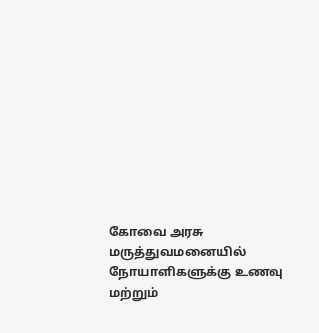கோவை அரசு மருத்துவமனையில் நோயாளிகளுக்கு உணவு மற்றும்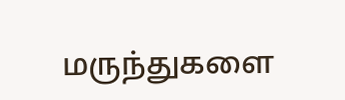மருந்துகளை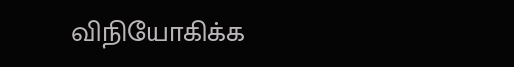விநியோகிக்க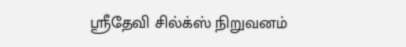ஸ்ரீதேவி சில்க்ஸ் நிறுவனம்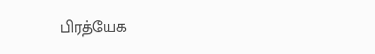பிரத்யேக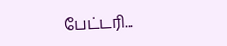பேட்டரி...